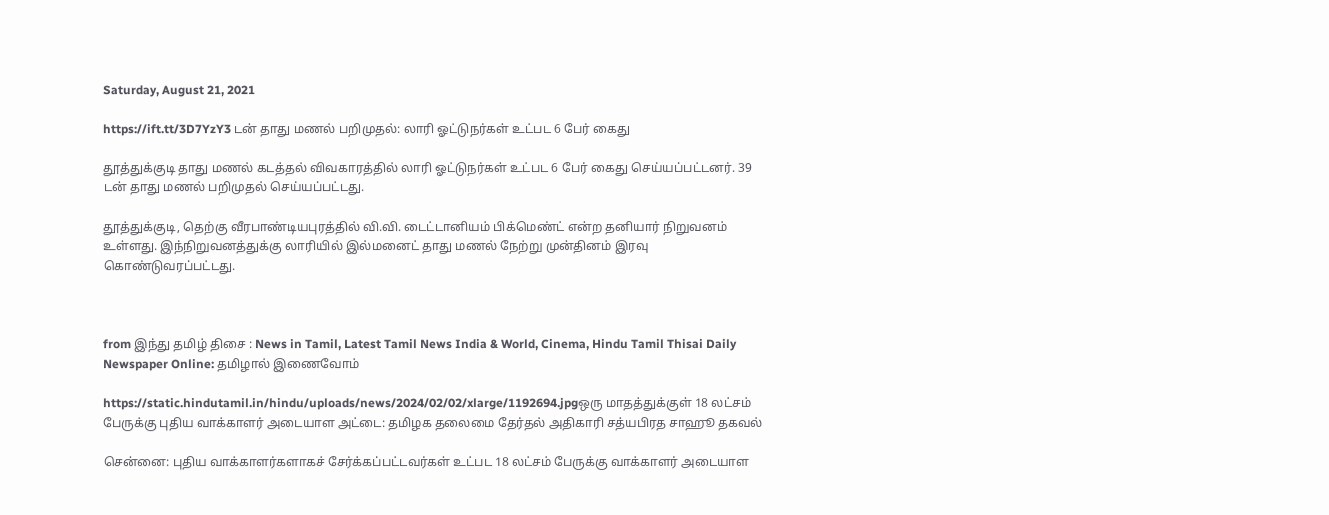Saturday, August 21, 2021

https://ift.tt/3D7YzY3 டன் தாது மணல் பறிமுதல்: லாரி ஓட்டுநர்கள் உட்பட 6 பேர் கைது

தூத்துக்குடி தாது மணல் கடத்தல் விவகாரத்தில் லாரி ஓட்டுநர்கள் உட்பட 6 பேர் கைது செய்யப்பட்டனர். 39 டன் தாது மணல் பறிமுதல் செய்யப்பட்டது.

தூத்துக்குடி, தெற்கு வீரபாண்டியபுரத்தில் வி.வி. டைட்டானியம் பிக்மெண்ட் என்ற தனியார் நிறுவனம் உள்ளது. இந்நிறுவனத்துக்கு லாரியில் இல்மனைட் தாது மணல் நேற்று முன்தினம் இரவு கொண்டுவரப்பட்டது.



from இந்து தமிழ் திசை : News in Tamil, Latest Tamil News India & World, Cinema, Hindu Tamil Thisai Daily Newspaper Online: தமிழால் இணைவோம்

https://static.hindutamil.in/hindu/uploads/news/2024/02/02/xlarge/1192694.jpgஒரு மாதத்துக்குள் 18 லட்சம் பேருக்கு புதிய வாக்காளர் அடையாள அட்டை: தமிழக தலைமை தேர்தல் அதிகாரி சத்யபிரத சாஹூ தகவல்

சென்னை: புதிய வாக்காளர்களாகச் சேர்க்கப்பட்டவர்கள் உட்பட 18 லட்சம் பேருக்கு வாக்காளர் அடையாள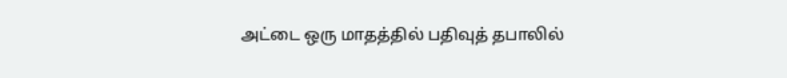அட்டை ஒரு மாதத்தில் பதிவுத் தபாலில்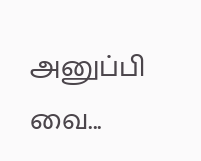அனுப்பி வை...